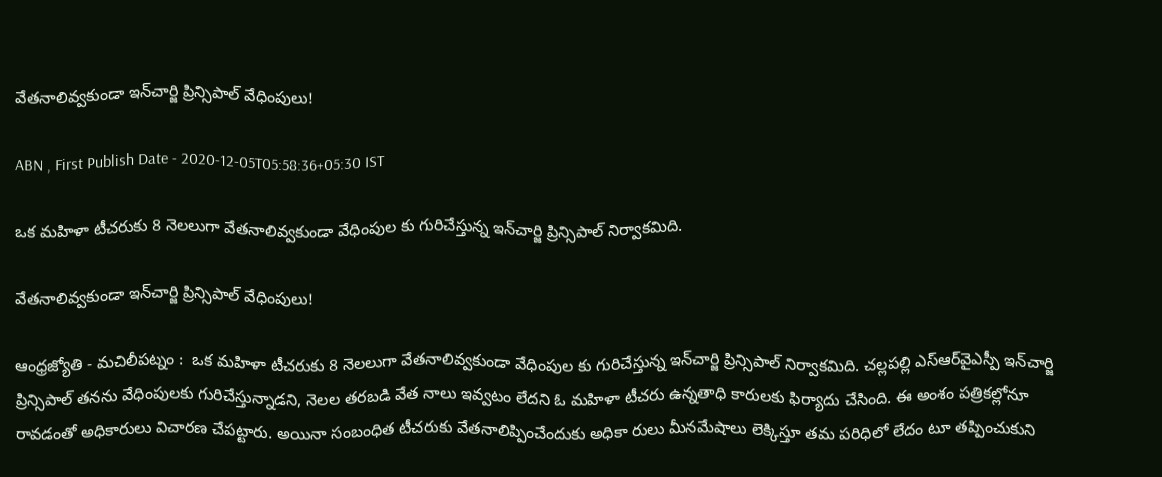వేతనాలివ్వకుండా ఇన్‌చార్జి ప్రిన్సిపాల్‌ వేధింపులు!

ABN , First Publish Date - 2020-12-05T05:58:36+05:30 IST

ఒక మహిళా టీచరుకు 8 నెలలుగా వేతనాలివ్వకుండా వేధింపుల కు గురిచేస్తున్న ఇన్‌చార్జి ప్రిన్సిపాల్‌ నిర్వాకమిది.

వేతనాలివ్వకుండా ఇన్‌చార్జి ప్రిన్సిపాల్‌ వేధింపులు!

ఆంధ్రజ్యోతి - మచిలీపట్నం :  ఒక మహిళా టీచరుకు 8 నెలలుగా వేతనాలివ్వకుండా వేధింపుల కు గురిచేస్తున్న ఇన్‌చార్జి ప్రిన్సిపాల్‌ నిర్వాకమిది. చల్లపల్లి ఎస్‌ఆర్‌వైఎస్పీ ఇన్‌చార్జి ప్రిన్సిపాల్‌ తనను వేధింపులకు గురిచేస్తున్నాడని, నెలల తరబడి వేత నాలు ఇవ్వటం లేదని ఓ మహిళా టీచరు ఉన్నతాధి కారులకు ఫిర్యాదు చేసింది. ఈ అంశం పత్రికల్లోనూ రావడంతో అధికారులు విచారణ చేపట్టారు. అయినా సంబంధిత టీచరుకు వేతనాలిప్పించేందుకు అధికా రులు మీనమేషాలు లెక్కిస్తూ తమ పరిధిలో లేదం టూ తప్పించుకుని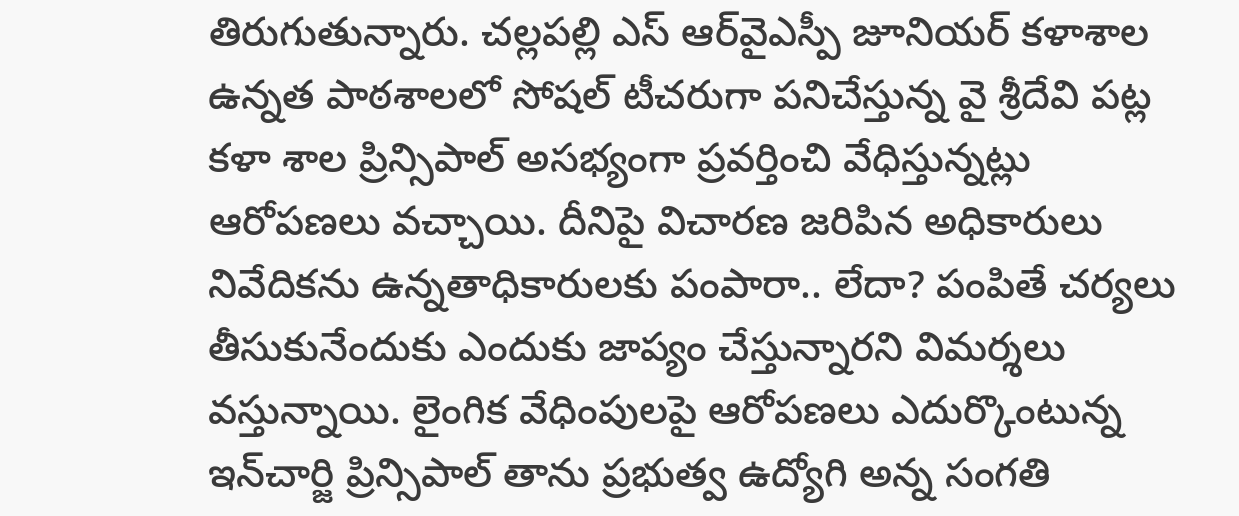తిరుగుతున్నారు. చల్లపల్లి ఎస్‌ ఆర్‌వైఎస్పీ జూనియర్‌ కళాశాల ఉన్నత పాఠశాలలో సోషల్‌ టీచరుగా పనిచేస్తున్న వై శ్రీదేవి పట్ల కళా శాల ప్రిన్సిపాల్‌ అసభ్యంగా ప్రవర్తించి వేధిస్తున్నట్లు ఆరోపణలు వచ్చాయి. దీనిపై విచారణ జరిపిన అధికారులు నివేదికను ఉన్నతాధికారులకు పంపారా.. లేదా? పంపితే చర్యలు తీసుకునేందుకు ఎందుకు జాప్యం చేస్తున్నారని విమర్శలు వస్తున్నాయి. లైంగిక వేధింపులపై ఆరోపణలు ఎదుర్కొంటున్న ఇన్‌చార్జి ప్రిన్సిపాల్‌ తాను ప్రభుత్వ ఉద్యోగి అన్న సంగతి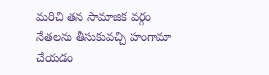మరిచి తన సామాజిక వర్గం నేతలను తీసుకువచ్చి హంగామా చేయడం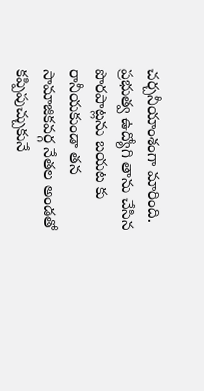చర్చనీయాంశంగా మారింది. ప్రభుత్వ ఉద్యోగి తాను చేసిన పొరపాట్లను బయట కు రానీయకుండా తన సామాజికవర్గ నేతల అండతో కప్పిపుచ్చుకునే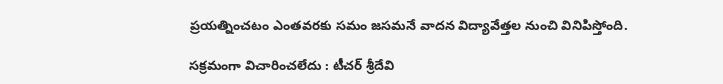ప్రయత్నించటం ఎంతవరకు సమం జసమనే వాదన విద్యావేత్తల నుంచి వినిపిస్తోంది.

సక్రమంగా విచారించలేదు : టీచర్‌ శ్రీదేవి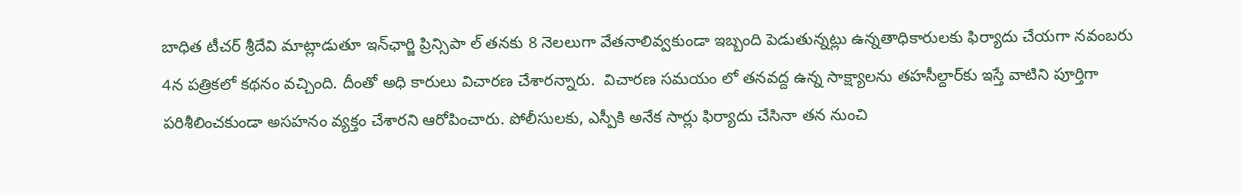బాధిత టీచర్‌ శ్రీదేవి మాట్లాడుతూ ఇన్‌ఛార్జి ప్రిన్సిపా ల్‌ తనకు 8 నెలలుగా వేతనాలివ్వకుండా ఇబ్బంది పెడుతున్నట్లు ఉన్నతాధికారులకు ఫిర్యాదు చేయగా నవంబరు 4న పత్రికలో కథనం వచ్చింది. దీంతో అధి కారులు విచారణ చేశారన్నారు.  విచారణ సమయం లో తనవద్ద ఉన్న సాక్ష్యాలను తహసీల్దార్‌కు ఇస్తే వాటిని పూర్తిగా పరిశీలించకుండా అసహనం వ్యక్తం చేశారని ఆరోపించారు. పోలీసులకు, ఎస్పీకి అనేక సార్లు ఫిర్యాదు చేసినా తన నుంచి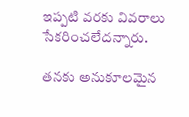ఇప్పటి వరకు వివరాలు సేకరించలేదన్నారు.

తనకు అనుకూలమైన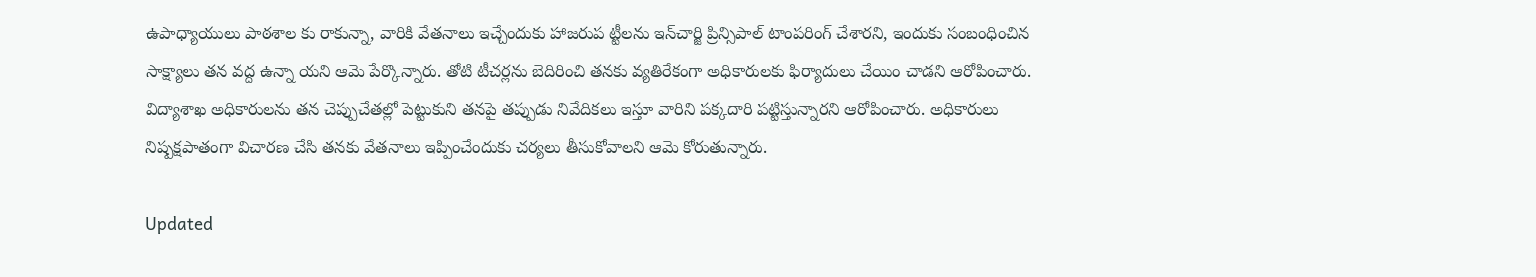ఉపాధ్యాయులు పాఠశాల కు రాకున్నా, వారికి వేతనాలు ఇచ్చేందుకు హాజరుప ట్టీలను ఇన్‌చార్జి ప్రిన్సిపాల్‌ టాంపరింగ్‌ చేశారని, ఇందుకు సంబంధించిన సాక్ష్యాలు తన వద్ద ఉన్నా యని ఆమె పేర్కొన్నారు. తోటి టీచర్లను బెదిరించి తనకు వ్యతిరేకంగా అధికారులకు ఫిర్యాదులు చేయిం చాడని ఆరోపించారు. విద్యాశాఖ అధికారులను తన చెప్పుచేతల్లో పెట్టుకుని తనపై తప్పుడు నివేదికలు ఇస్తూ వారిని పక్కదారి పట్టిస్తున్నారని ఆరోపించారు. అధికారులు నిష్పక్షపాతంగా విచారణ చేసి తనకు వేతనాలు ఇప్పించేందుకు చర్యలు తీసుకోవాలని ఆమె కోరుతున్నారు.

Updated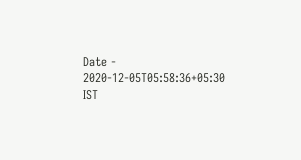Date - 2020-12-05T05:58:36+05:30 IST